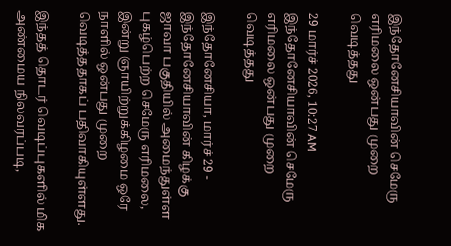இந்தோனேசியாவின் செமேரு எரிமலை ஒன்பது முறை வெடித்தது

29 மார்ச் 2026, 10:27 AM
இந்தோனேசியாவின் செமேரு எரிமலை ஒன்பது முறை வெடித்தது

இந்தோனேசியா, மார்ச் 29 - இந்தோனேசியாவின் கிழக்கு ஜாவா பகுதியில் அமைந்துள்ள புகழ்பெற்ற செமேரு எரிமலை, இன்று ஞாயிற்றுக்கிழமை ஒரே நாளில் ஒன்பது முறை வெடித்ததாகப் பதிவாகியுள்ளது.

இந்தத் தொடர் வெடிப்புகளில் மிக அண்மைய நிலவரப்படி,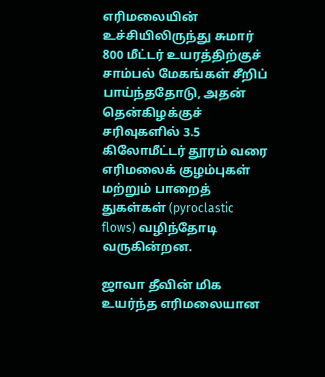எரிமலையின் உச்சியிலிருந்து சுமார் 800 மீட்டர் உயரத்திற்குச் சாம்பல் மேகங்கள் சீறிப் பாய்ந்ததோடு, அதன் தென்கிழக்குச் சரிவுகளில் 3.5 கிலோமீட்டர் தூரம் வரை எரிமலைக் குழம்புகள் மற்றும் பாறைத் துகள்கள் (pyroclastic flows) வழிந்தோடி வருகின்றன.

ஜாவா தீவின் மிக உயர்ந்த எரிமலையான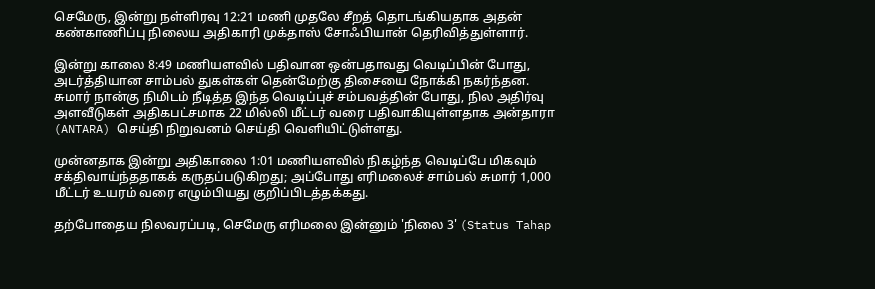செமேரு, இன்று நள்ளிரவு 12:21 மணி முதலே சீறத் தொடங்கியதாக அதன் கண்காணிப்பு நிலைய அதிகாரி முக்தாஸ் சோஃபியான் தெரிவித்துள்ளார்.

இன்று காலை 8:49 மணியளவில் பதிவான ஒன்பதாவது வெடிப்பின் போது, அடர்த்தியான சாம்பல் துகள்கள் தென்மேற்கு திசையை நோக்கி நகர்ந்தன. சுமார் நான்கு நிமிடம் நீடித்த இந்த வெடிப்புச் சம்பவத்தின் போது, நில அதிர்வு அளவீடுகள் அதிகபட்சமாக 22 மில்லி மீட்டர் வரை பதிவாகியுள்ளதாக அன்தாரா (ANTARA) செய்தி நிறுவனம் செய்தி வெளியிட்டுள்ளது.

முன்னதாக இன்று அதிகாலை 1:01 மணியளவில் நிகழ்ந்த வெடிப்பே மிகவும் சக்திவாய்ந்ததாகக் கருதப்படுகிறது; அப்போது எரிமலைச் சாம்பல் சுமார் 1,000 மீட்டர் உயரம் வரை எழும்பியது குறிப்பிடத்தக்கது.

தற்போதைய நிலவரப்படி, செமேரு எரிமலை இன்னும் 'நிலை 3' (Status Tahap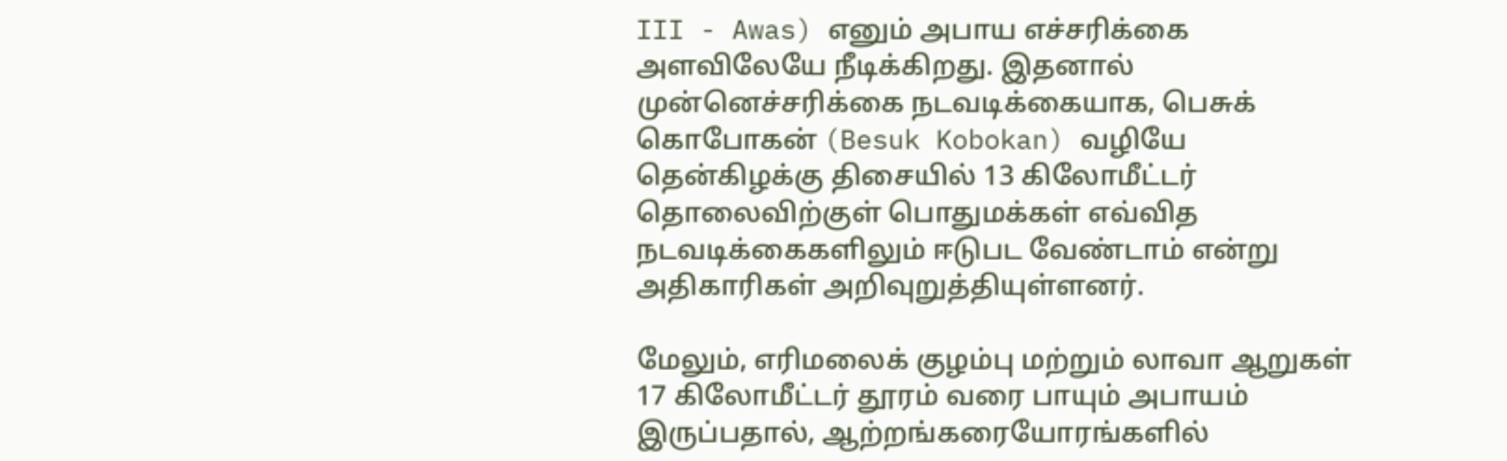III - Awas) எனும் அபாய எச்சரிக்கை அளவிலேயே நீடிக்கிறது. இதனால் முன்னெச்சரிக்கை நடவடிக்கையாக, பெசுக் கொபோகன் (Besuk Kobokan) வழியே தென்கிழக்கு திசையில் 13 கிலோமீட்டர் தொலைவிற்குள் பொதுமக்கள் எவ்வித நடவடிக்கைகளிலும் ஈடுபட வேண்டாம் என்று அதிகாரிகள் அறிவுறுத்தியுள்ளனர்.

மேலும், எரிமலைக் குழம்பு மற்றும் லாவா ஆறுகள் 17 கிலோமீட்டர் தூரம் வரை பாயும் அபாயம் இருப்பதால், ஆற்றங்கரையோரங்களில்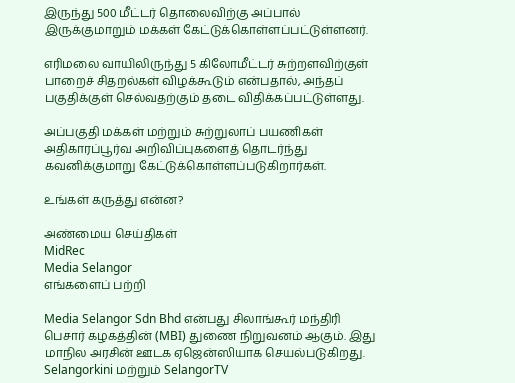இருந்து 500 மீட்டர் தொலைவிற்கு அப்பால் இருக்குமாறும் மக்கள் கேட்டுக்கொள்ளப்பட்டுள்ளனர்.

எரிமலை வாயிலிருந்து 5 கிலோமீட்டர் சுற்றளவிற்குள் பாறைச் சிதறல்கள் விழக்கூடும் என்பதால், அந்தப் பகுதிக்குள் செல்வதற்கும் தடை விதிக்கப்பட்டுள்ளது.

அப்பகுதி மக்கள் மற்றும் சுற்றுலாப் பயணிகள் அதிகாரப்பூர்வ அறிவிப்புகளைத் தொடர்ந்து கவனிக்குமாறு கேட்டுக்கொள்ளப்படுகிறார்கள்.

உங்கள் கருத்து என்ன?

அண்மைய செய்திகள்
MidRec
Media Selangor
எங்களைப் பற்றி

Media Selangor Sdn Bhd என்பது சிலாங்கூர் மந்திரி பெசார் கழகத்தின் (MBI) துணை நிறுவனம் ஆகும். இது மாநில அரசின் ஊடக ஏஜென்ஸியாக செயல்படுகிறது. Selangorkini மற்றும் SelangorTV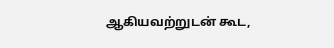ஆகியவற்றுடன் கூட,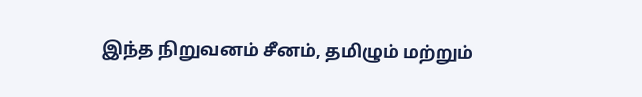இந்த நிறுவனம் சீனம், தமிழும் மற்றும்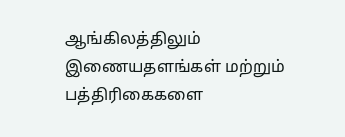ஆங்கிலத்திலும் இணையதளங்கள் மற்றும் பத்திரிகைகளை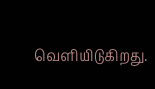வெளியிடுகிறது.